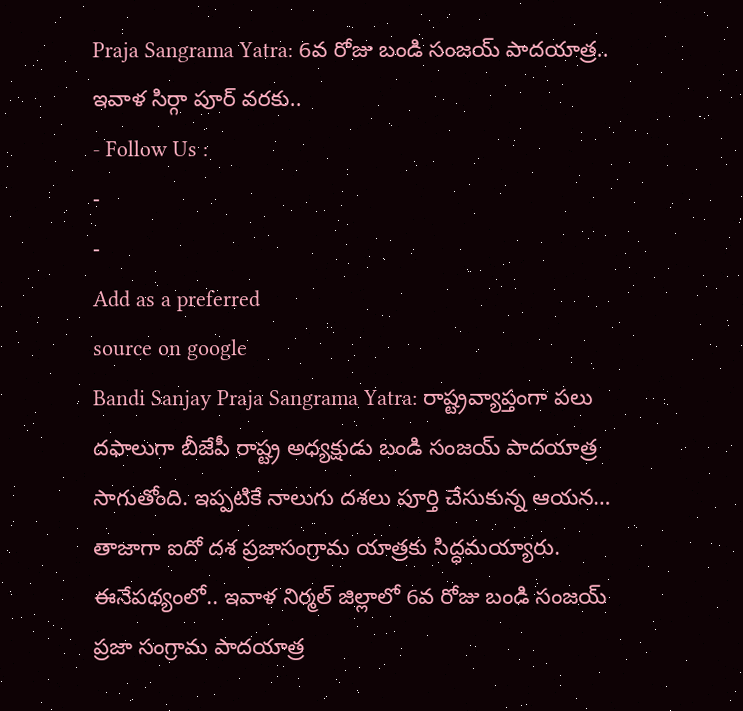Praja Sangrama Yatra: 6వ రోజు బండి సంజయ్ పాదయాత్ర.. ఇవాళ సిర్గా పూర్ వరకు..
- Follow Us :
-
-
Add as a preferred
source on google
Bandi Sanjay Praja Sangrama Yatra: రాష్ట్రవ్యాప్తంగా పలు దఫాలుగా బీజేపీ రాష్ట్ర అధ్యక్షుడు బండి సంజయ్ పాదయాత్ర సాగుతోంది. ఇప్పటికే నాలుగు దశలు పూర్తి చేసుకున్న ఆయన… తాజాగా ఐదో దశ ప్రజాసంగ్రామ యాత్రకు సిద్ధమయ్యారు. ఈనేపథ్యంలో.. ఇవాళ నిర్మల్ జిల్లాలో 6వ రోజు బండి సంజయ్ ప్రజా సంగ్రామ పాదయాత్ర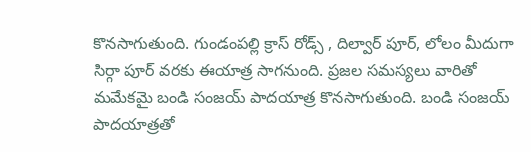కొనసాగుతుంది. గుండంపల్లి క్రాస్ రోడ్స్ , దిల్వార్ పూర్, లోలం మీదుగా సిర్గా పూర్ వరకు ఈయాత్ర సాగనుంది. ప్రజల సమస్యలు వారితో మమేకమై బండి సంజయ్ పాదయాత్ర కొనసాగుతుంది. బండి సంజయ్ పాదయాత్రతో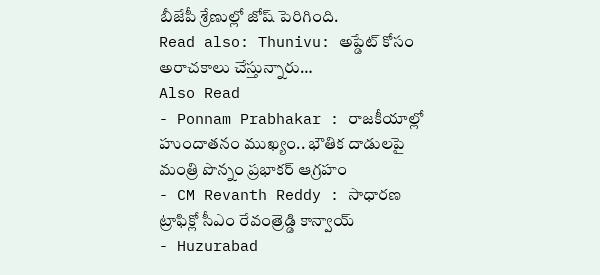బీజేపీ శ్రేణుల్లో జోష్ పెరిగింది.
Read also: Thunivu: అప్డేట్ కోసం అరాచకాలు చేస్తున్నారు…
Also Read
- Ponnam Prabhakar : రాజకీయాల్లో హుందాతనం ముఖ్యం.. భౌతిక దాడులపై మంత్రి పొన్నం ప్రభాకర్ ఆగ్రహం
- CM Revanth Reddy : సాధారణ ట్రాఫిక్లో సీఎం రేవంత్రెడ్డి కాన్వాయ్
- Huzurabad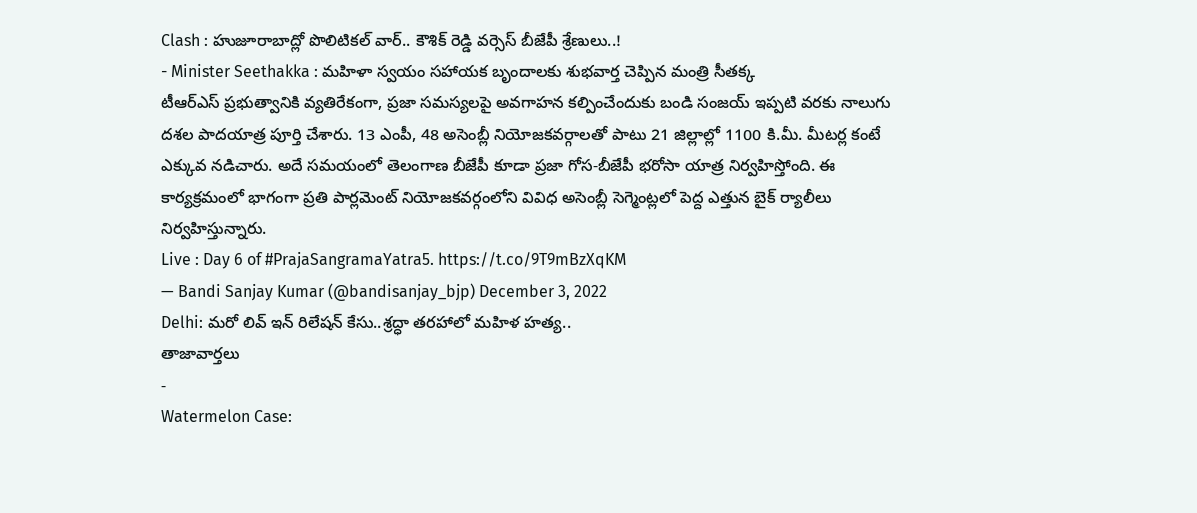Clash : హుజూరాబాద్లో పొలిటికల్ వార్.. కౌశిక్ రెడ్డి వర్సెస్ బీజేపీ శ్రేణులు..!
- Minister Seethakka : మహిళా స్వయం సహాయక బృందాలకు శుభవార్త చెప్పిన మంత్రి సీతక్క
టీఆర్ఎస్ ప్రభుత్వానికి వ్యతిరేకంగా, ప్రజా సమస్యలపై అవగాహన కల్పించేందుకు బండి సంజయ్ ఇప్పటి వరకు నాలుగు దశల పాదయాత్ర పూర్తి చేశారు. 13 ఎంపీ, 48 అసెంబ్లీ నియోజకవర్గాలతో పాటు 21 జిల్లాల్లో 1100 కి.మీ. మీటర్ల కంటే ఎక్కువ నడిచారు. అదే సమయంలో తెలంగాణ బీజేపీ కూడా ప్రజా గోస-బీజేపీ భరోసా యాత్ర నిర్వహిస్తోంది. ఈ కార్యక్రమంలో భాగంగా ప్రతి పార్లమెంట్ నియోజకవర్గంలోని వివిధ అసెంబ్లీ సెగ్మెంట్లలో పెద్ద ఎత్తున బైక్ ర్యాలీలు నిర్వహిస్తున్నారు.
Live : Day 6 of #PrajaSangramaYatra5. https://t.co/9T9mBzXqKM
— Bandi Sanjay Kumar (@bandisanjay_bjp) December 3, 2022
Delhi: మరో లివ్ ఇన్ రిలేషన్ కేసు..శ్రద్ధా తరహాలో మహిళ హత్య..
తాజావార్తలు
-
Watermelon Case: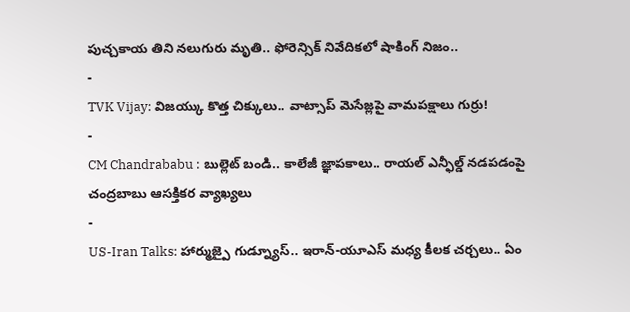పుచ్చకాయ తిని నలుగురు మృతి.. ఫోరెన్సిక్ నివేదికలో షాకింగ్ నిజం..
-
TVK Vijay: విజయ్కు కొత్త చిక్కులు.. వాట్సాప్ మెసేజ్లపై వామపక్షాలు గుర్రు!
-
CM Chandrababu : బుల్లెట్ బండి.. కాలేజీ జ్ఞాపకాలు.. రాయల్ ఎన్ఫీల్డ్ నడపడంపై చంద్రబాబు ఆసక్తికర వ్యాఖ్యలు
-
US-Iran Talks: హార్ముజ్పై గుడ్న్యూస్.. ఇరాన్-యూఎస్ మధ్య కీలక చర్చలు.. ఏం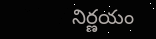నిర్ణయం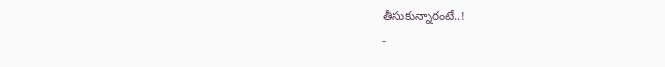తీసుకున్నారంటే..!
-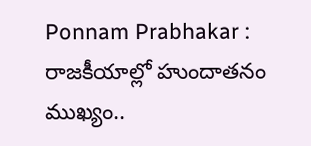Ponnam Prabhakar : రాజకీయాల్లో హుందాతనం ముఖ్యం..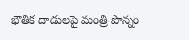భౌతిక దాడులపై మంత్రి పొన్నం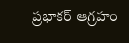ప్రభాకర్ ఆగ్రహం